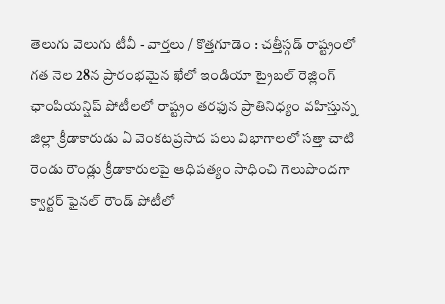తెలుగు వెలుగు టీవీ - వార్తలు / కొత్తగూడెం : చత్తీస్గడ్ రాష్ట్రంలో గత నెల 28న ప్రారంభమైన ఖేలో ఇండియా ట్రైబల్ రెజ్లింగ్ ఛాంపియన్షిప్ పోటీలలో రాష్ట్రం తరఫున ప్రాతినిధ్యం వహిస్తున్న జిల్లా క్రీడాకారుడు ఏ వెంకటప్రసాద పలు విభాగాలలో సత్తా చాటి రెండు రౌండ్లు క్రీడాకారులపై ఆధిపత్యం సాధించి గెలుపొందగా క్వార్టర్ ఫైనల్ రౌండ్ పోటీలో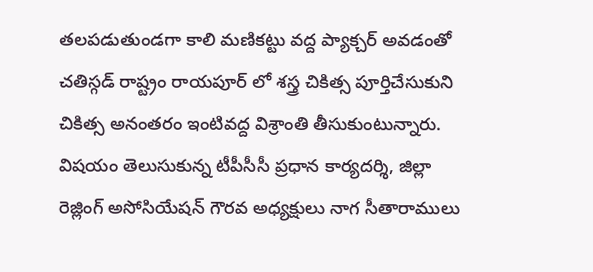తలపడుతుండగా కాలి మణికట్టు వద్ద ప్యాక్చర్ అవడంతో చతిస్గడ్ రాష్ట్రం రాయపూర్ లో శస్త్ర చికిత్స పూర్తిచేసుకుని చికిత్స అనంతరం ఇంటివద్ద విశ్రాంతి తీసుకుంటున్నారు. విషయం తెలుసుకున్న టీపీసీసీ ప్రధాన కార్యదర్శి, జిల్లా రెజ్లింగ్ అసోసియేషన్ గౌరవ అధ్యక్షులు నాగ సీతారాములు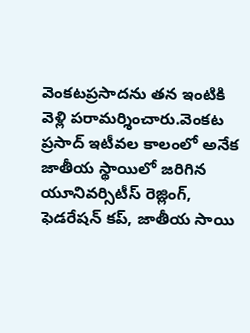వెంకటప్రసాదను తన ఇంటికి వెళ్లి పరామర్శించారు.వెంకట ప్రసాద్ ఇటీవల కాలంలో అనేక జాతీయ స్థాయిలో జరిగిన యూనివర్సిటీస్ రెజ్లింగ్, ఫెడరేషన్ కప్, జాతీయ సాయి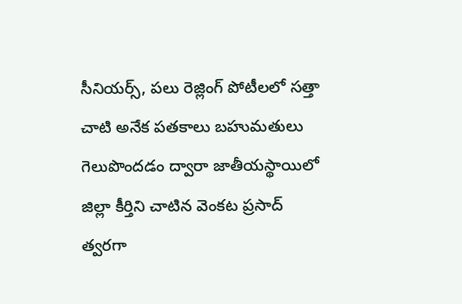సీనియర్స్, పలు రెజ్లింగ్ పోటీలలో సత్తా చాటి అనేక పతకాలు బహుమతులు గెలుపొందడం ద్వారా జాతీయస్థాయిలో జిల్లా కీర్తిని చాటిన వెంకట ప్రసాద్ త్వరగా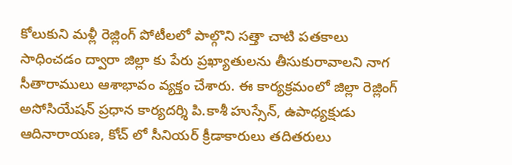కోలుకుని మళ్లీ రెజ్లింగ్ పోటీలలో పాల్గొని సత్తా చాటి పతకాలు సాధించడం ద్వారా జిల్లా కు పేరు ప్రఖ్యాతులను తీసుకురావాలని నాగ సీతారాములు ఆశాభావం వ్యక్తం చేశారు. ఈ కార్యక్రమంలో జిల్లా రెజ్లింగ్ అసోసియేషన్ ప్రధాన కార్యదర్శి పి.కాశీ హుస్సేన్, ఉపాధ్యక్షుడు ఆదినారాయణ, కోచ్ లో సీనియర్ క్రీడాకారులు తదితరులు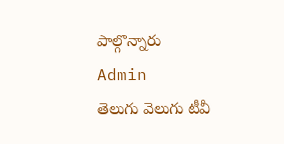పాల్గొన్నారు
Admin
తెలుగు వెలుగు టీవీ